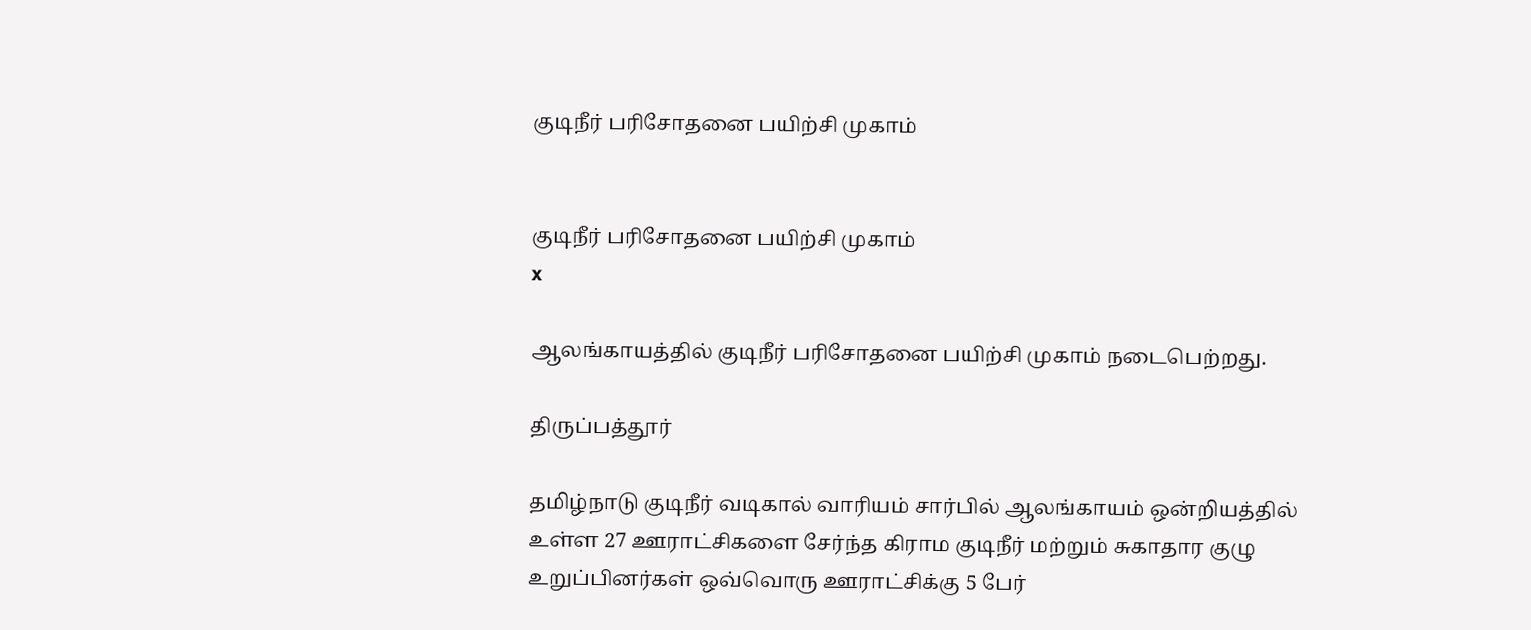குடிநீர் பரிசோதனை பயிற்சி முகாம்


குடிநீர் பரிசோதனை பயிற்சி முகாம்
x

ஆலங்காயத்தில் குடிநீர் பரிசோதனை பயிற்சி முகாம் நடைபெற்றது.

திருப்பத்தூர்

தமிழ்நாடு குடிநீர் வடிகால் வாரியம் சார்பில் ஆலங்காயம் ஒன்றியத்தில் உள்ள 27 ஊராட்சிகளை சேர்ந்த கிராம குடிநீர் மற்றும் சுகாதார குழு உறுப்பினர்கள் ஒவ்வொரு ஊராட்சிக்கு 5 பேர்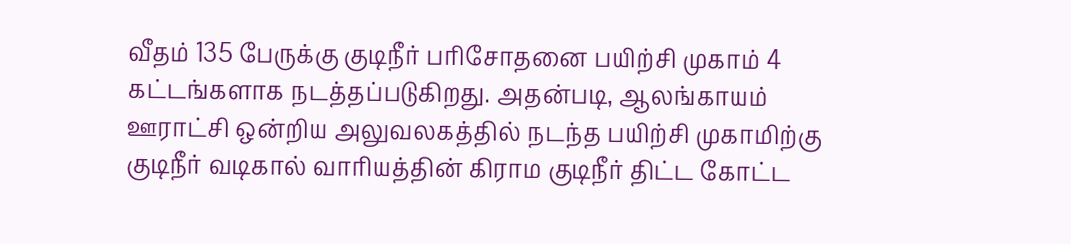வீதம் 135 பேருக்கு குடிநீர் பரிசோதனை பயிற்சி முகாம் 4 கட்டங்களாக நடத்தப்படுகிறது. அதன்படி, ஆலங்காயம் ஊராட்சி ஒன்றிய அலுவலகத்தில் நடந்த பயிற்சி முகாமிற்கு குடிநீர் வடிகால் வாரியத்தின் கிராம குடிநீர் திட்ட கோட்ட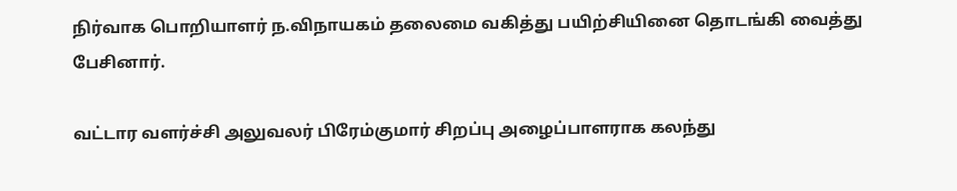நிர்வாக பொறியாளர் ந.விநாயகம் தலைமை வகித்து பயிற்சியினை தொடங்கி வைத்து பேசினார்.

வட்டார வளர்ச்சி அலுவலர் பிரேம்குமார் சிறப்பு அழைப்பாளராக கலந்து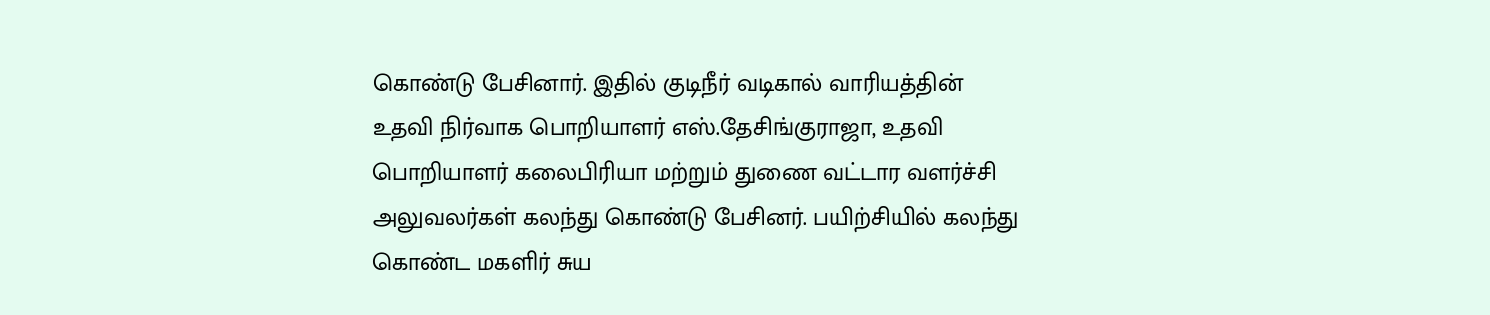கொண்டு பேசினார். இதில் குடிநீர் வடிகால் வாரியத்தின் உதவி நிர்வாக பொறியாளர் எஸ்.தேசிங்குராஜா, உதவி பொறியாளர் கலைபிரியா மற்றும் துணை வட்டார வளர்ச்சி அலுவலர்கள் கலந்து கொண்டு பேசினர். பயிற்சியில் கலந்து கொண்ட மகளிர் சுய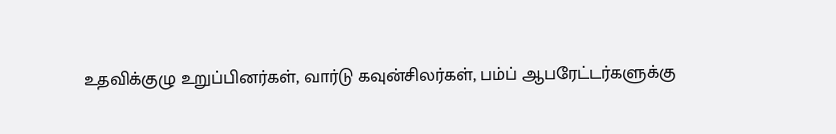உதவிக்குழு உறுப்பினர்கள், வார்டு கவுன்சிலர்கள், பம்ப் ஆபரேட்டர்களுக்கு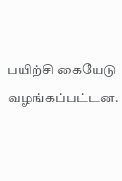பயிற்சி கையேடு வழங்கப்பட்டன.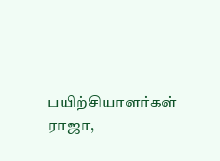பயிற்சியாளர்கள் ராஜா,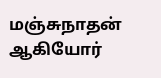மஞ்சுநாதன் ஆகியோர்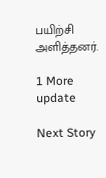பயிற்சி அளித்தனர்.

1 More update

Next Story